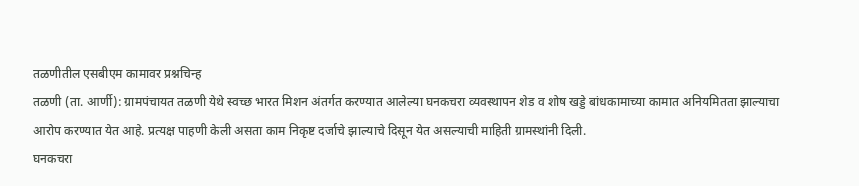तळणीतील एसबीएम कामावर प्रश्नचिन्ह
तळणी (ता. आर्णी): ग्रामपंचायत तळणी येथे स्वच्छ भारत मिशन अंतर्गत करण्यात आलेल्या घनकचरा व्यवस्थापन शेड व शोष खड्डे बांधकामाच्या कामात अनियमितता झाल्याचा आरोप करण्यात येत आहे. प्रत्यक्ष पाहणी केली असता काम निकृष्ट दर्जाचे झाल्याचे दिसून येत असल्याची माहिती ग्रामस्थांनी दिली.
घनकचरा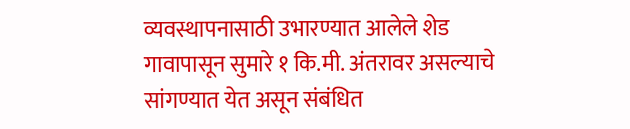व्यवस्थापनासाठी उभारण्यात आलेले शेड गावापासून सुमारे १ कि.मी. अंतरावर असल्याचे सांगण्यात येत असून संबंधित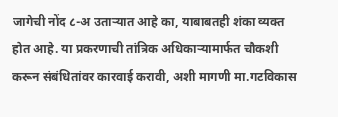जागेची नोंद ८-अ उताऱ्यात आहे का, याबाबतही शंका व्यक्त होत आहे. या प्रकरणाची तांत्रिक अधिकाऱ्यामार्फत चौकशी करून संबंधितांवर कारवाई करावी, अशी मागणी मा.गटविकास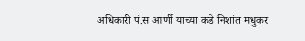अधिकारी पं.स आर्णी याच्या कडे निशांत मधुकर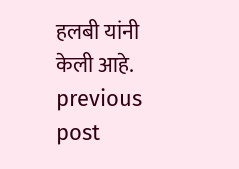हलबी यांनी केली आहे.
previous post